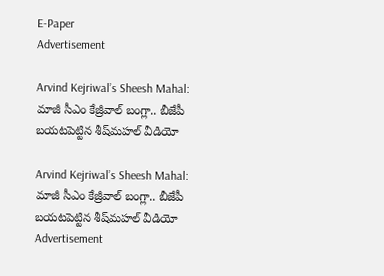E-Paper
Advertisement

Arvind Kejriwal’s Sheesh Mahal: మాజీ సీఎం కేజ్రీవాల్ బంగ్లా.. బీజేపీ బయటపెట్టిన శీష్‌మహల్ వీడియో

Arvind Kejriwal’s Sheesh Mahal: మాజీ సీఎం కేజ్రీవాల్ బంగ్లా.. బీజేపీ బయటపెట్టిన శీష్‌మహల్ వీడియో
Advertisement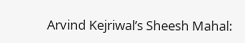Arvind Kejriwal’s Sheesh Mahal: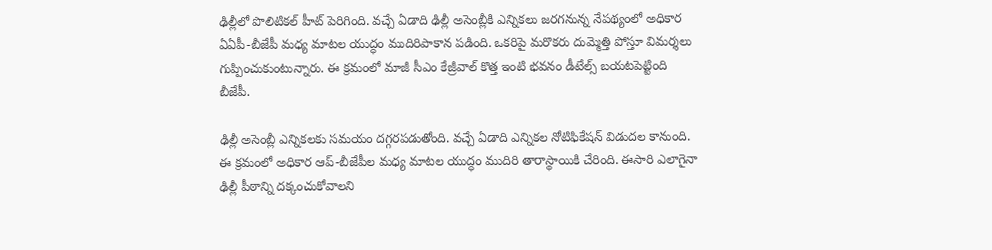ఢిల్లీలో పొలిటికల్ హీట్ పెరిగింది. వచ్చే ఏడాది ఢిల్లీ అసెంబ్లీకి ఎన్నికలు జరగనున్న నేపథ్యంలో అధికార ఏఏపీ-బీజేపీ మధ్య మాటల యుద్ధం ముదిరిపాకాన పడింది. ఒకరిపై మరొకరు దుమ్మెత్తి పోస్తూ విమర్శలు గుప్పించుకుంటున్నారు. ఈ క్రమంలో మాజీ సీఎం కేజ్రీవాల్ కొత్త ఇంటి భవనం డీటేల్స్ బయటపెట్టింది బీజేపీ.

ఢిల్లీ అసెంబ్లీ ఎన్నికలకు సమయం దగ్గరపడుతోంది. వచ్చే ఏడాది ఎన్నికల నోటిఫికేషన్ విడుదల కానుంది. ఈ క్రమంలో అధికార ఆప్-బీజేపీల మధ్య మాటల యుద్ధం ముదిరి తారాస్థాయికి చేరింది. ఈసారి ఎలాగైనా ఢిల్లీ పీఠాన్ని దక్కంచుకోవాలని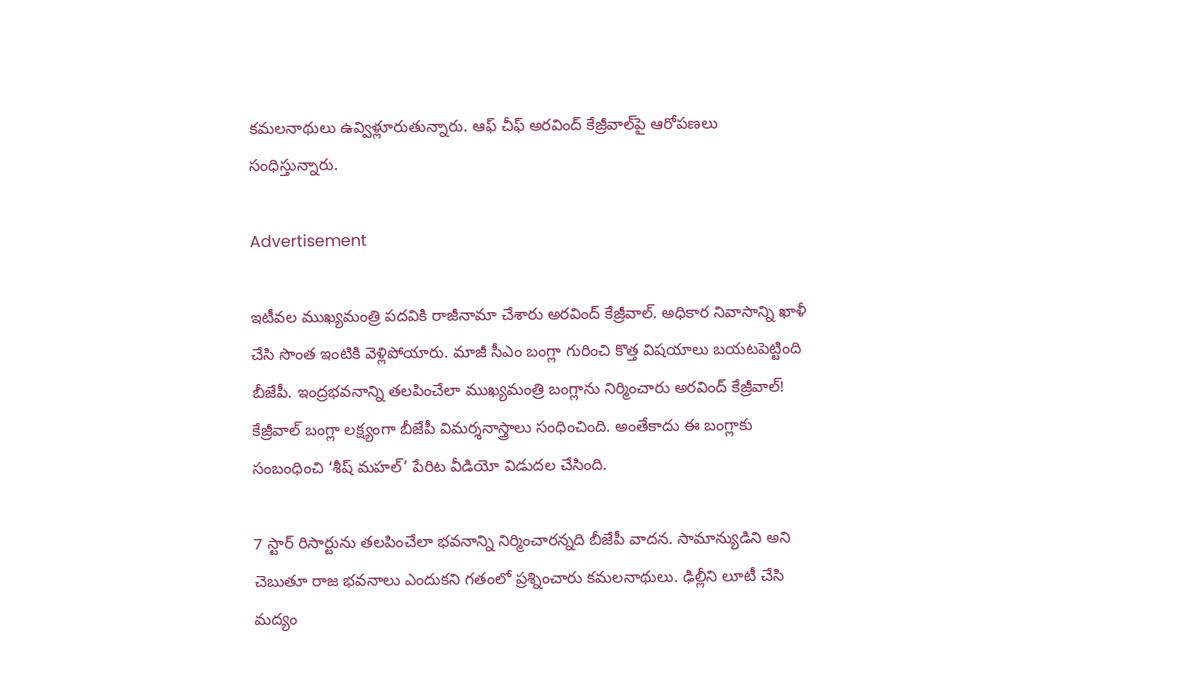కమలనాథులు ఉవ్విళ్లూరుతున్నారు. ఆఫ్ చీఫ్ అరవింద్ కేజ్రీవాల్‌పై ఆరోపణలు సంధిస్తున్నారు.

Advertisement

ఇటీవల ముఖ్యమంత్రి పదవికి రాజీనామా చేశారు అరవింద్ కేజ్రీవాల్. అధికార నివాసాన్ని ఖాళీ చేసి సొంత ఇంటికి వెళ్లిపోయారు. మాజీ సీఎం బంగ్లా గురించి కొత్త విషయాలు బయటపెట్టింది బీజేపీ. ఇంద్రభవనాన్ని తలపించేలా ముఖ్యమంత్రి బంగ్లాను నిర్మించారు అరవింద్ కేజ్రీవాల్! కేజ్రీవాల్‌ బంగ్లా లక్ష్యంగా బీజేపీ విమర్శనాస్త్రాలు సంధించింది. అంతేకాదు ఈ బంగ్లాకు సంబంధించి ‘శీష్ మహల్’ పేరిట వీడియో విడుదల చేసింది.

7 స్టార్ రిసార్టును తలపించేలా భవనాన్ని నిర్మించారన్నది బీజేపీ వాదన. సామాన్యుడిని అని చెబుతూ రాజ భవనాలు ఎందుకని గతంలో ప్రశ్నించారు కమలనాథులు. ఢిల్లీని లూటీ చేసి మద్యం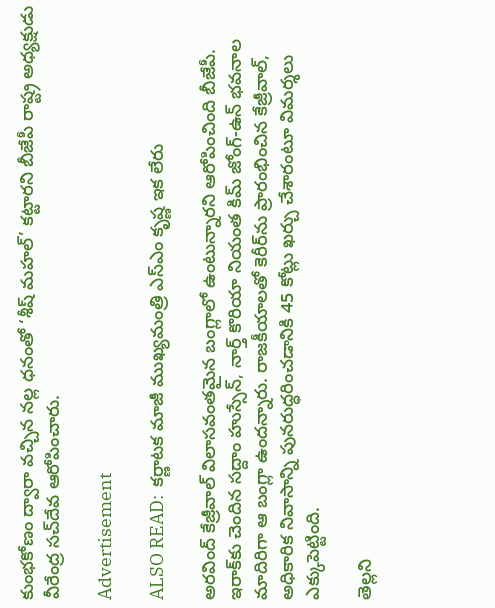కుంభకోణం ద్వారా వచ్చిన నల్ల ధనంతో ‘శీష్ మహల్’ కట్టారని బీజేపీ రాష్ట్ర అధ్యక్షుడు వీరేంద్ర సచ్‌దేవ ఆరోపించారు.

Advertisement

ALSO READ:  కర్ణాటక మాజీ ముఖ్యమంత్రి ఎస్ఎం కృష్ణ ఇక లేరు

అరవింద్ కేజ్రీవాల్ విలాసవంతమైన బంగ్లాలో ఉంటున్నారని ఆరోపించింది బీజేపీ. ఇరాక్‌కు చెందిన సద్దాం హుస్సేన్, నార్త్‌ కొరియా నియంత కిమ్ జోంగ్-ఉన్ భవనాల మాదిరిగా ఆ బంగ్లా ఉందన్నారు. రాజకీయాలతో కెరీర్‌ను ప్రారంభించిన కేజ్రీవాల్, అధికారిక నివాసాన్ని పునరుద్ధరించడానికి 45 కోట్లు ఖర్చు చేశారంటూ విమర్శలు ఎక్కుపెట్టింది.

తెల్లని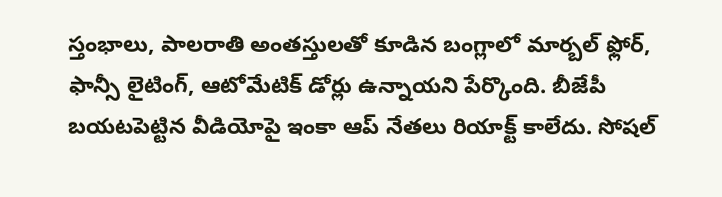స్తంభాలు, పాలరాతి అంతస్తులతో కూడిన బంగ్లాలో మార్బల్ ఫ్లోర్, ఫాన్సీ లైటింగ్, ఆటోమేటిక్ డోర్లు ఉన్నాయని పేర్కొంది. బీజేపీ బయటపెట్టిన వీడియోపై ఇంకా ఆప్ నేతలు రియాక్ట్ కాలేదు. సోషల్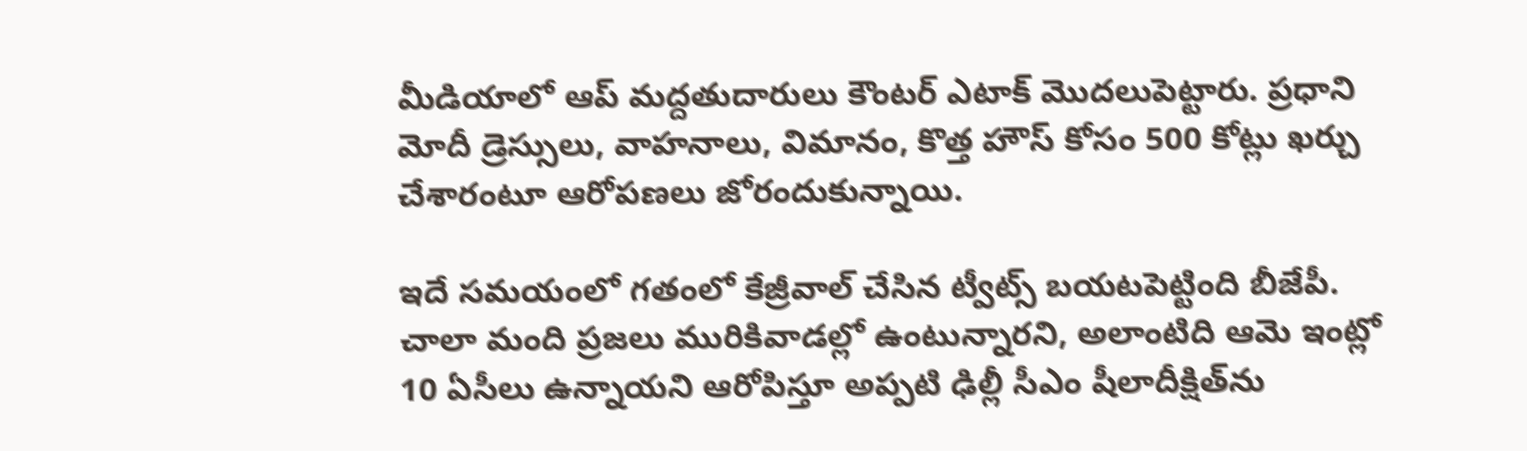మీడియాలో ఆప్ మద్దతుదారులు కౌంటర్ ఎటాక్ మొదలుపెట్టారు. ప్రధాని మోదీ డ్రెస్సులు, వాహనాలు, విమానం, కొత్త హౌస్ కోసం 500 కోట్లు ఖర్చు చేశారంటూ ఆరోపణలు జోరందుకున్నాయి.

ఇదే సమయంలో గతంలో కేజ్రీవాల్ చేసిన ట్వీట్స్ బయటపెట్టింది బీజేపీ. చాలా మంది ప్రజలు మురికివాడల్లో ఉంటున్నారని, అలాంటిది ఆమె ఇంట్లో 10 ఏసీలు ఉన్నాయని ఆరోపిస్తూ అప్పటి ఢిల్లీ సీఎం షీలాదీక్షిత్‌ను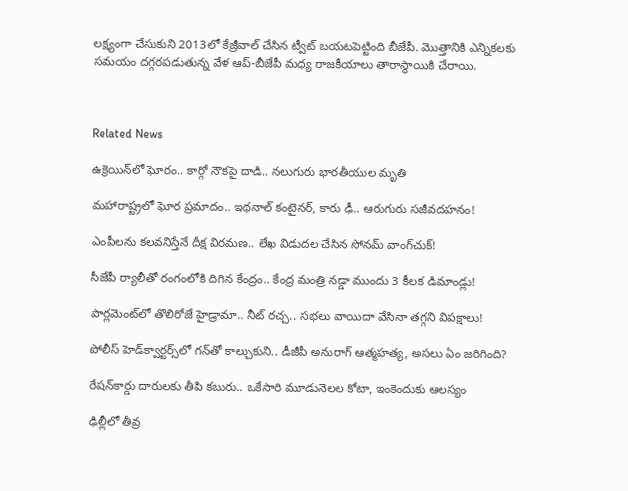లక్ష్యంగా చేసుకుని 2013లో కేజ్రీవాల్ చేసిన ట్వీట్‌ బయటపెట్టింది బీజేపీ. మొత్తానికి ఎన్నికలకు సమయం దగ్గరపడుతున్న వేళ ఆప్-బీజేపీ మధ్య రాజకీయాలు తారాస్థాయికి చేరాయి.



Related News

ఉక్రెయిన్‌లో ఘోరం.. కార్గో నౌకపై దాడి.. నలుగురు భారతీయుల మృతి

మహారాష్ట్రలో ఘోర ప్రమాదం.. ఇథనాల్ కంటైనర్, కారు ఢీ.. ఆరుగురు సజీవదహనం!

ఎంపీలను కలవనిస్తేనే దీక్ష విరమణ.. లేఖ విడుదల చేసిన సోనమ్ వాంగ్‌చుక్!

సీజేపీ ర్యాలీతో రంగంలోకి దిగిన కేంద్రం.. కేంద్ర మంత్రి నడ్డా ముందు 3 కీలక డిమాండ్లు!

పార్లమెంట్‌లో తొలిరోజే హైడ్రామా.. నీట్ రచ్చ.. సభలు వాయిదా వేసినా తగ్గని విపక్షాలు!

పోలీస్ హెడ్‌క్వార్టర్స్‌లో గన్‌తో కాల్చుకుని.. డీజీపీ అనురాగ్‌ ఆత్మహత్య, అసలు ఏం జరిగింది?

రేషన్‌కార్డు దారులకు తీపి కబురు.. ఒకేసారి మూడునెలల కోటా, ఇంకెందుకు ఆలస్యం

ఢిల్లీలో తీవ్ర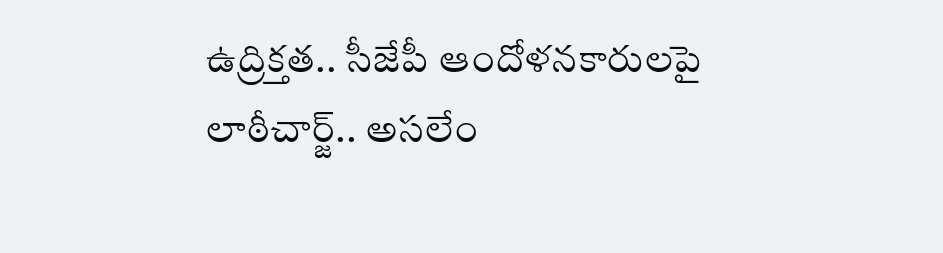ఉద్రిక్తత.. సీజేపీ ఆందోళనకారులపై లాఠీచార్జ్.. అసలేం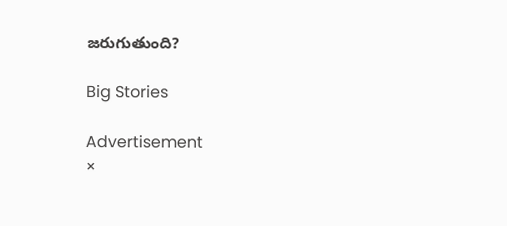జరుగుతుంది?

Big Stories

Advertisement
×